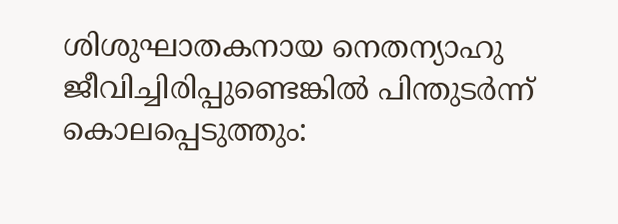ശിശുഘാതകനായ നെതന്യാഹു ജീവിച്ചിരിപ്പുണ്ടെങ്കില്‍ പിന്തുടര്‍ന്ന് കൊലപ്പെടുത്തും: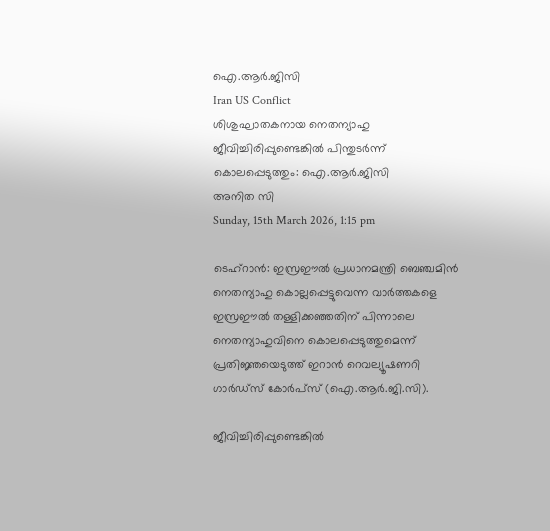ഐ.ആര്‍.ജിസി
Iran US Conflict
ശിശുഘാതകനായ നെതന്യാഹു ജീവിച്ചിരിപ്പുണ്ടെങ്കില്‍ പിന്തുടര്‍ന്ന് കൊലപ്പെടുത്തും: ഐ.ആര്‍.ജിസി
അനിത സി
Sunday, 15th March 2026, 1:15 pm

ടെഹ്‌റാന്‍: ഇസ്രഈല്‍ പ്രധാനമന്ത്രി ബെഞ്ചമിന്‍ നെതന്യാഹു കൊല്ലപ്പെട്ടുവെന്ന വാര്‍ത്തകളെ ഇസ്രഈല്‍ തള്ളിക്കഞ്ഞതിന് പിന്നാലെ നെതന്യാഹുവിനെ കൊലപ്പെടുത്തുമെന്ന് പ്രതിജ്ഞയെടുത്ത് ഇറാന്‍ റെവല്യൂഷണറി ഗാര്‍ഡ്‌സ് കോര്‍പ്‌സ് (ഐ.ആര്‍.ജി.സി).

ജീവിച്ചിരിപ്പുണ്ടെങ്കില്‍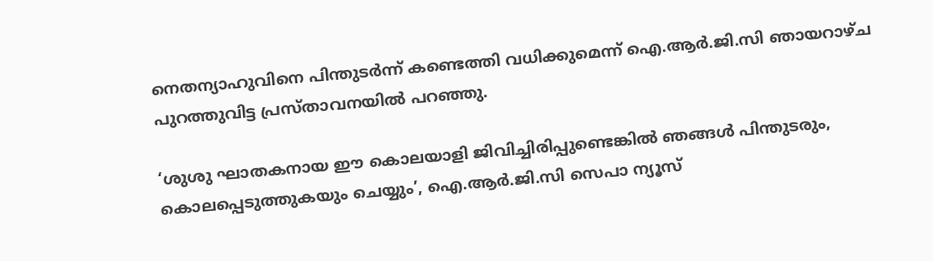നെതന്യാഹുവിനെ പിന്തുടര്‍ന്ന് കണ്ടെത്തി വധിക്കുമെന്ന് ഐ.ആര്‍.ജി.സി ഞായറാഴ്ച പുറത്തുവിട്ട പ്രസ്താവനയില്‍ പറഞ്ഞു.

‘ശുശു ഘാതകനായ ഈ കൊലയാളി ജിവിച്ചിരിപ്പുണ്ടെങ്കില്‍ ഞങ്ങള്‍ പിന്തുടരും, കൊലപ്പെടുത്തുകയും ചെയ്യും’, ഐ.ആര്‍.ജി.സി സെപാ ന്യൂസ്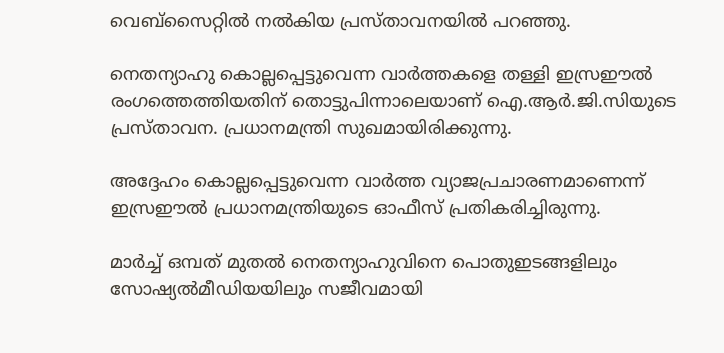വെബ്‌സൈറ്റില്‍ നല്‍കിയ പ്രസ്താവനയില്‍ പറഞ്ഞു.

നെതന്യാഹു കൊല്ലപ്പെട്ടുവെന്ന വാര്‍ത്തകളെ തള്ളി ഇസ്രഈല്‍ രംഗത്തെത്തിയതിന് തൊട്ടുപിന്നാലെയാണ് ഐ.ആര്‍.ജി.സിയുടെ പ്രസ്താവന. പ്രധാനമന്ത്രി സുഖമായിരിക്കുന്നു.

അദ്ദേഹം കൊല്ലപ്പെട്ടുവെന്ന വാര്‍ത്ത വ്യാജപ്രചാരണമാണെന്ന് ഇസ്രഈല്‍ പ്രധാനമന്ത്രിയുടെ ഓഫീസ് പ്രതികരിച്ചിരുന്നു.

മാര്‍ച്ച് ഒമ്പത് മുതല്‍ നെതന്യാഹുവിനെ പൊതുഇടങ്ങളിലും സോഷ്യല്‍മീഡിയയിലും സജീവമായി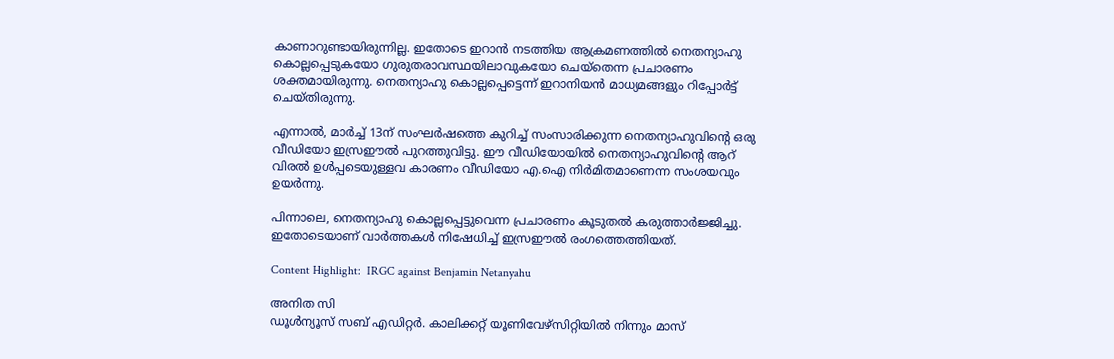കാണാറുണ്ടായിരുന്നില്ല. ഇതോടെ ഇറാന്‍ നടത്തിയ ആക്രമണത്തില്‍ നെതന്യാഹു കൊല്ലപ്പെടുകയോ ഗുരുതരാവസ്ഥയിലാവുകയോ ചെയ്‌തെന്ന പ്രചാരണം ശക്തമായിരുന്നു. നെതന്യാഹു കൊല്ലപ്പെട്ടെന്ന് ഇറാനിയന്‍ മാധ്യമങ്ങളും റിപ്പോര്‍ട്ട് ചെയ്തിരുന്നു.

എന്നാല്‍, മാര്‍ച്ച് 13ന് സംഘര്‍ഷത്തെ കുറിച്ച് സംസാരിക്കുന്ന നെതന്യാഹുവിന്റെ ഒരു വീഡിയോ ഇസ്രഈല്‍ പുറത്തുവിട്ടു. ഈ വീഡിയോയില്‍ നെതന്യാഹുവിന്റെ ആറ് വിരല്‍ ഉള്‍പ്പടെയുള്ളവ കാരണം വീഡിയോ എ.ഐ നിര്‍മിതമാണെന്ന സംശയവും ഉയര്‍ന്നു.

പിന്നാലെ, നെതന്യാഹു കൊല്ലപ്പെട്ടുവെന്ന പ്രചാരണം കൂടുതല്‍ കരുത്താര്‍ജ്ജിച്ചു. ഇതോടെയാണ് വാര്‍ത്തകള്‍ നിഷേധിച്ച് ഇസ്രഈല്‍ രംഗത്തെത്തിയത്.

Content Highlight:  IRGC against Benjamin Netanyahu

അനിത സി
ഡൂള്‍ന്യൂസ് സബ് എഡിറ്റര്‍. കാലിക്കറ്റ് യൂണിവേഴ്‌സിറ്റിയില്‍ നിന്നും മാസ്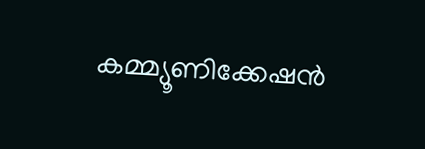കമ്മ്യൂണിക്കേഷന്‍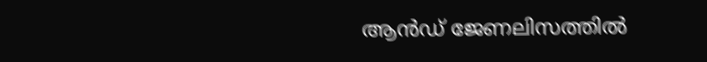ആന്‍ഡ് ജേണലിസത്തില്‍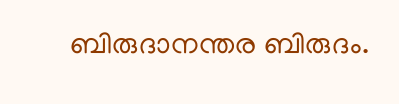ബിരുദാനന്തര ബിരുദം.